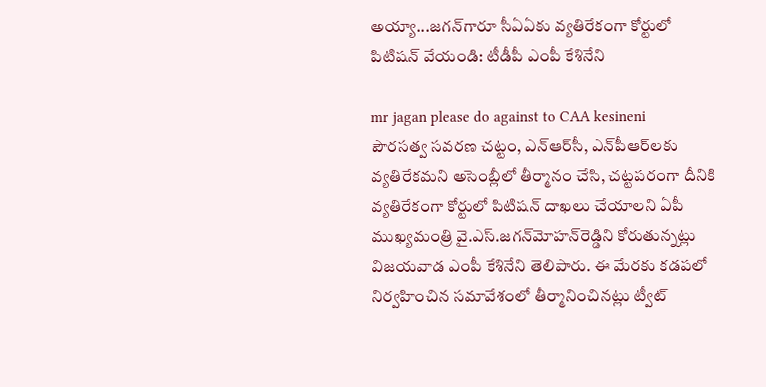అయ్యా...జగన్‌గారూ సీఏఏకు వ్యతిరేకంగా కోర్టులో పిటిషన్‌ వేయండి: టీడీపీ ఎంపీ కేశినేని

mr jagan please do against to CAA kesineni
పౌరసత్వ సవరణ చట్టం, ఎన్‌ఆర్‌సీ, ఎన్‌పీఆర్‌లకు వ్యతిరేకమని అసెంబ్లీలో తీర్మానం చేసి, చట్టపరంగా దీనికి వ్యతిరేకంగా కోర్టులో పిటిషన్‌ దాఖలు చేయాలని ఏపీ ముఖ్యమంత్రి వై.ఎస్‌.జగన్‌మోహన్‌రెడ్డిని కోరుతున్నట్లు విజయవాడ ఎంపీ కేశినేని తెలిపారు. ఈ మేరకు కడపలో నిర్వహించిన సమావేశంలో తీర్మానించినట్లు ట్వీట్‌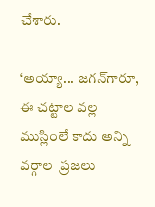చేశారు.

‘అయ్యా... జగన్‌గారూ, ఈ చట్టాల వల్ల ముస్లింలే కాదు అన్ని వర్గాల  ప్రజలు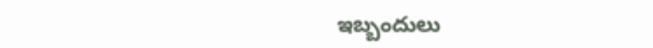ఇబ్బందులు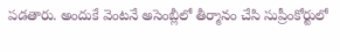పడతారు. అందుకే వెంటనే అసెంబ్లీలో తీర్మానం చేసి సుప్రీంకోర్టులో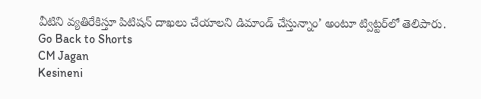వీటిని వ్యతిరేకిస్తూ పిటిషన్‌ దాఖలు చేయాలని డిమాండ్‌ చేస్తున్నాం’ అంటూ ట్విట్టర్‌లో తెలిపారు.
Go Back to Shorts
CM Jagan
Kesineni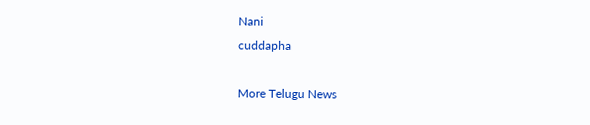Nani
cuddapha

More Telugu News